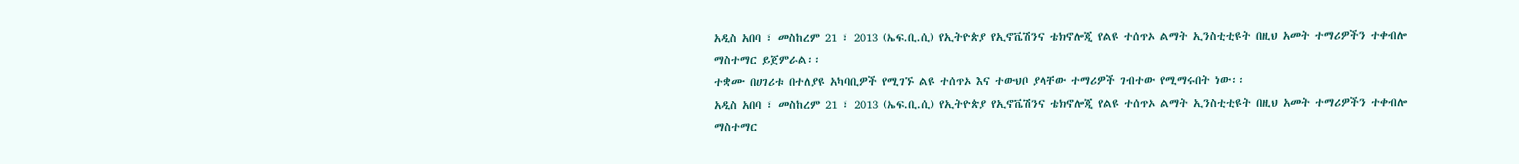አዲስ አበባ ፣ መስከረም 21 ፣ 2013 (ኤፍ.ቢ.ሲ) የኢትዮጵያ የኢኖቬሽንና ቴክኖሎጂ የልዩ ተሰጥኦ ልማት ኢንስቲቲዩት በዚህ አመት ተማሪዎችን ተቀብሎ ማስተማር ይጀምራል፡፡
ተቋሙ በሀገሪቱ በተለያዩ አካባቢዎች የሚገኙ ልዩ ተሰጥኦ እና ተውህቦ ያላቸው ተማሪዎች ገብተው የሚማሩበት ነው፡፡
አዲስ አበባ ፣ መስከረም 21 ፣ 2013 (ኤፍ.ቢ.ሲ) የኢትዮጵያ የኢኖቬሽንና ቴክኖሎጂ የልዩ ተሰጥኦ ልማት ኢንስቲቲዩት በዚህ አመት ተማሪዎችን ተቀብሎ ማስተማር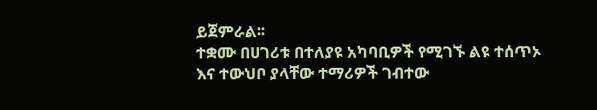ይጀምራል፡፡
ተቋሙ በሀገሪቱ በተለያዩ አካባቢዎች የሚገኙ ልዩ ተሰጥኦ እና ተውህቦ ያላቸው ተማሪዎች ገብተው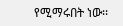የሚማሩበት ነው፡፡